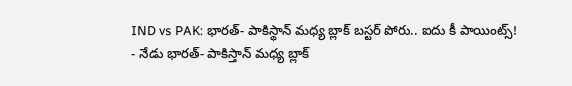IND vs PAK: భారత్- పాకిస్థాన్ మధ్య బ్లాక్ బస్టర్ పోరు.. ఐదు కీ పాయింట్స్!
- నేడు భారత్- పాకిస్తాన్ మధ్య బ్లాక్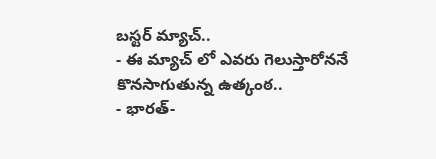బస్టర్ మ్యాచ్..
- ఈ మ్యాచ్ లో ఎవరు గెలుస్తారోననే కొనసాగుతున్న ఉత్కంఠ..
- భారత్-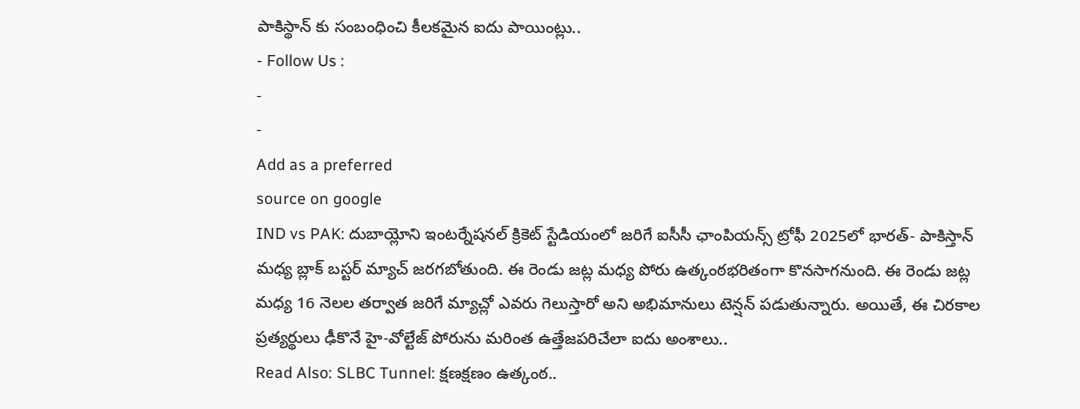పాకిస్థాన్ కు సంబంధించి కీలకమైన ఐదు పాయింట్లు..
- Follow Us :
-
-
Add as a preferred
source on google
IND vs PAK: దుబాయ్లోని ఇంటర్నేషనల్ క్రికెట్ స్టేడియంలో జరిగే ఐసీసీ ఛాంపియన్స్ ట్రోఫీ 2025లో భారత్- పాకిస్తాన్ మధ్య బ్లాక్ బస్టర్ మ్యాచ్ జరగబోతుంది. ఈ రెండు జట్ల మధ్య పోరు ఉత్కంఠభరితంగా కొనసాగనుంది. ఈ రెండు జట్ల మధ్య 16 నెలల తర్వాత జరిగే మ్యాచ్లో ఎవరు గెలుస్తారో అని అభిమానులు టెన్షన్ పడుతున్నారు. అయితే, ఈ చిరకాల ప్రత్యర్థులు ఢీకొనే హై-వోల్టేజ్ పోరును మరింత ఉత్తేజపరిచేలా ఐదు అంశాలు..
Read Also: SLBC Tunnel: క్షణక్షణం ఉత్కంఠ..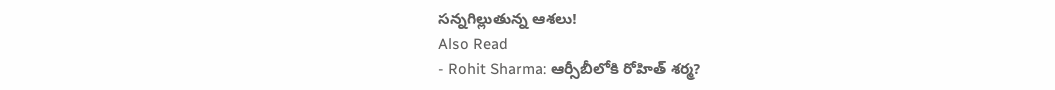సన్నగిల్లుతున్న ఆశలు!
Also Read
- Rohit Sharma: ఆర్సీబీలోకి రోహిత్ శర్మ?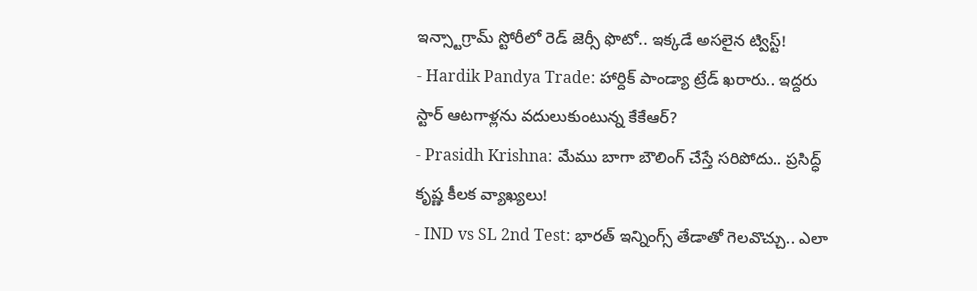ఇన్స్టాగ్రామ్ స్టోరీలో రెడ్ జెర్సీ ఫొటో.. ఇక్కడే అసలైన ట్విస్ట్!
- Hardik Pandya Trade: హార్దిక్ పాండ్యా ట్రేడ్ ఖరారు.. ఇద్దరు స్టార్ ఆటగాళ్లను వదులుకుంటున్న కేకేఆర్?
- Prasidh Krishna: మేము బాగా బౌలింగ్ చేస్తే సరిపోదు.. ప్రసిద్ధ్ కృష్ణ కీలక వ్యాఖ్యలు!
- IND vs SL 2nd Test: భారత్ ఇన్నింగ్స్ తేడాతో గెలవొచ్చు.. ఎలా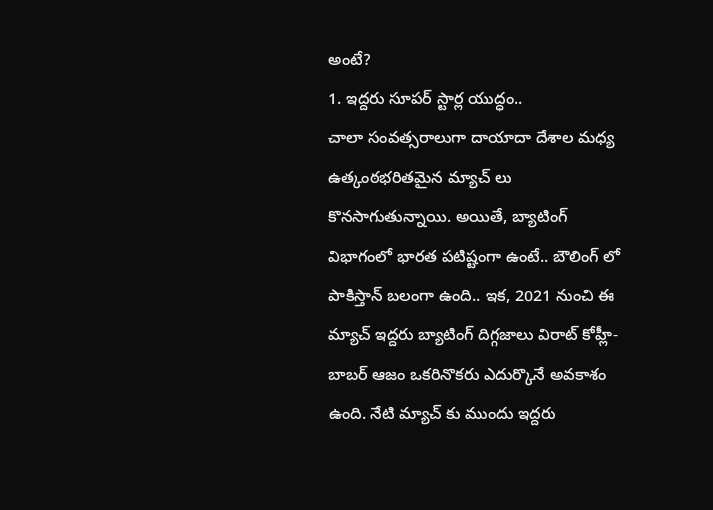అంటే?
1. ఇద్దరు సూపర్ స్టార్ల యుద్ధం..
చాలా సంవత్సరాలుగా దాయాదా దేశాల మధ్య ఉత్కంఠభరితమైన మ్యాచ్ లు కొనసాగుతున్నాయి. అయితే, బ్యాటింగ్ విభాగంలో భారత పటిష్టంగా ఉంటే.. బౌలింగ్ లో పాకిస్తాన్ బలంగా ఉంది.. ఇక, 2021 నుంచి ఈ మ్యాచ్ ఇద్దరు బ్యాటింగ్ దిగ్గజాలు విరాట్ కోహ్లీ- బాబర్ ఆజం ఒకరినొకరు ఎదుర్కొనే అవకాశం ఉంది. నేటి మ్యాచ్ కు ముందు ఇద్దరు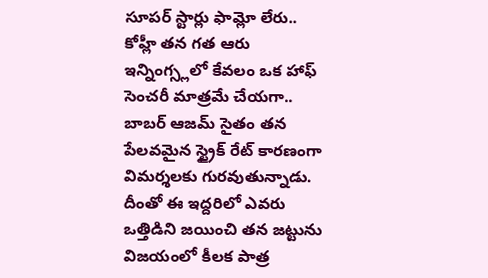సూపర్ స్టార్లు ఫామ్లో లేరు.. కోహ్లీ తన గత ఆరు ఇన్నింగ్స్లలో కేవలం ఒక హాఫ్ సెంచరీ మాత్రమే చేయగా.. బాబర్ ఆజమ్ సైతం తన పేలవమైన స్ట్రైక్ రేట్ కారణంగా విమర్శలకు గురవుతున్నాడు. దీంతో ఈ ఇద్దరిలో ఎవరు ఒత్తిడిని జయించి తన జట్టును విజయంలో కీలక పాత్ర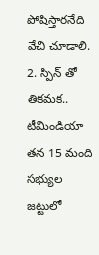పోషిస్తారనేది వేచి చూడాలి.
2. స్పిన్ తో తికమక..
టీమిండియా తన 15 మంది సభ్యుల జట్టులో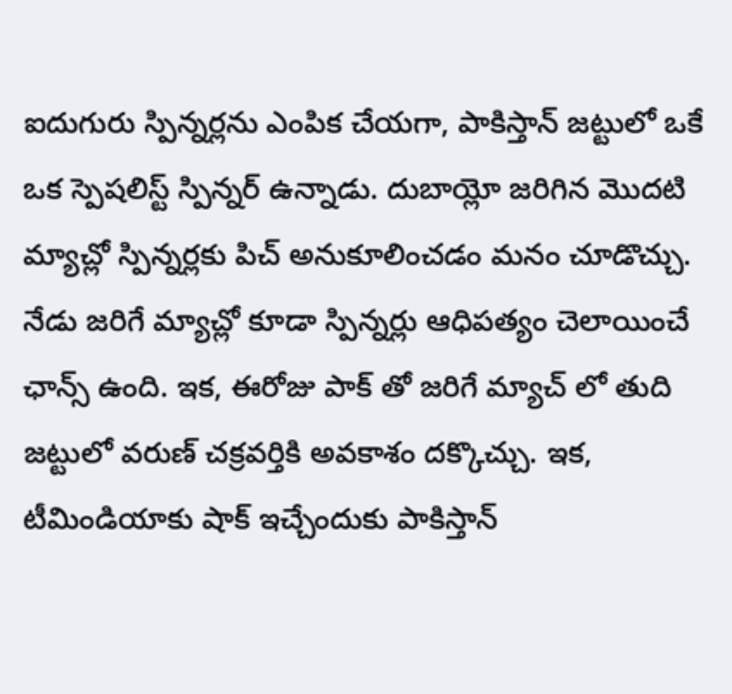ఐదుగురు స్పిన్నర్లను ఎంపిక చేయగా, పాకిస్తాన్ జట్టులో ఒకే ఒక స్పెషలిస్ట్ స్పిన్నర్ ఉన్నాడు. దుబాయ్లో జరిగిన మొదటి మ్యాచ్లో స్పిన్నర్లకు పిచ్ అనుకూలించడం మనం చూడొచ్చు. నేడు జరిగే మ్యాచ్లో కూడా స్పిన్నర్లు ఆధిపత్యం చెలాయించే ఛాన్స్ ఉంది. ఇక, ఈరోజు పాక్ తో జరిగే మ్యాచ్ లో తుది జట్టులో వరుణ్ చక్రవర్తికి అవకాశం దక్కొచ్చు. ఇక, టీమిండియాకు షాక్ ఇచ్చేందుకు పాకిస్తాన్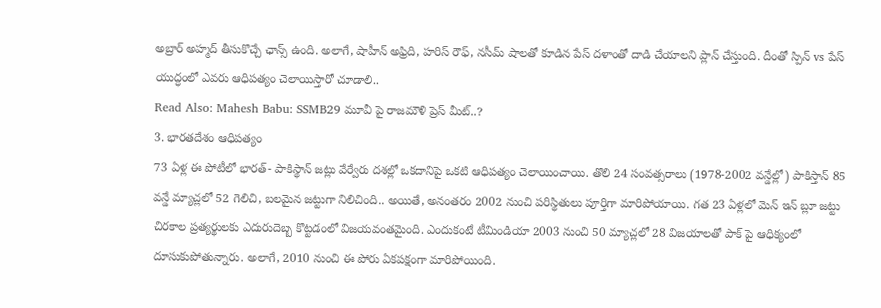అబ్రార్ అహ్మద్ తీసుకొచ్చే ఛాన్స్ ఉంది. అలాగే, షాహీన్ అఫ్రిది, హరిస్ రౌఫ్, నసీమ్ షాలతో కూడిన పేస్ దళాంతో దాడి చేయాలని ప్లాన్ చేస్తుంది. దీంతో స్పిన్ vs పేస్ యుద్ధంలో ఎవరు ఆధిపత్యం చెలాయిస్తారో చూడాలి..
Read Also: Mahesh Babu: SSMB29 మూవీ పై రాజమౌళి ప్రెస్ మీట్..?
3. భారతదేశం ఆధిపత్యం
73 ఏళ్ల ఈ పోటీలో భారత్- పాకిస్థాన్ జట్లు వేర్వేరు దశల్లో ఒకదానిపై ఒకటి ఆధిపత్యం చెలాయించాయి. తొలి 24 సంవత్సరాలు (1978-2002 వన్డేల్లో) పాకిస్తాన్ 85 వన్డే మ్యాచ్లలో 52 గెలిచి, బలమైన జట్టుగా నిలిచింది.. అయితే, అనంతరం 2002 నుంచి పరిస్థితులు పూర్తిగా మారిపోయాయి. గత 23 ఏళ్లలో మెన్ ఇన్ బ్లూ జట్టు చిరకాల ప్రత్యర్థులకు ఎదురుదెబ్బ కొట్టడంలో విజయవంతమైంది. ఎందుకంటే టీమిండియా 2003 నుంచి 50 మ్యాచ్లలో 28 విజయాలతో పాక్ పై ఆధిక్యంలో దూసుకుపోతున్నారు. అలాగే, 2010 నుంచి ఈ పోరు ఏకపక్షంగా మారిపోయింది.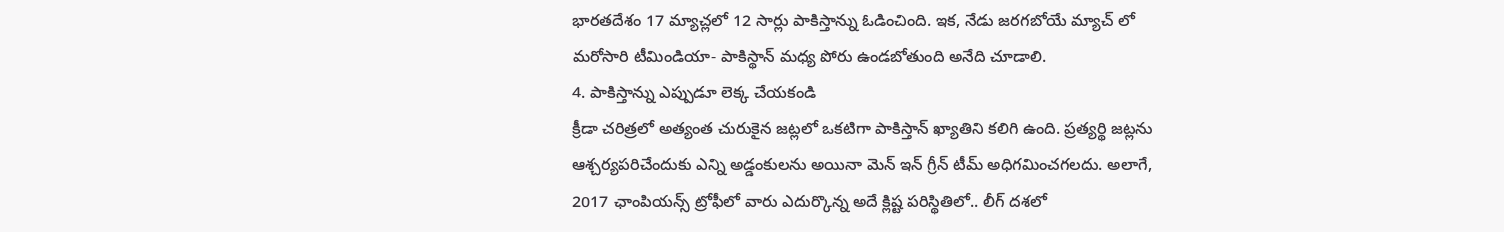భారతదేశం 17 మ్యాచ్లలో 12 సార్లు పాకిస్తాన్ను ఓడించింది. ఇక, నేడు జరగబోయే మ్యాచ్ లో మరోసారి టీమిండియా- పాకిస్థాన్ మధ్య పోరు ఉండబోతుంది అనేది చూడాలి.
4. పాకిస్తాన్ను ఎప్పుడూ లెక్క చేయకండి
క్రీడా చరిత్రలో అత్యంత చురుకైన జట్లలో ఒకటిగా పాకిస్తాన్ ఖ్యాతిని కలిగి ఉంది. ప్రత్యర్థి జట్లను ఆశ్చర్యపరిచేందుకు ఎన్ని అడ్డంకులను అయినా మెన్ ఇన్ గ్రీన్ టీమ్ అధిగమించగలదు. అలాగే, 2017 ఛాంపియన్స్ ట్రోఫీలో వారు ఎదుర్కొన్న అదే క్లిష్ట పరిస్థితిలో.. లీగ్ దశలో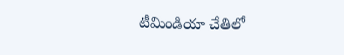టీమిండియా చేతిలో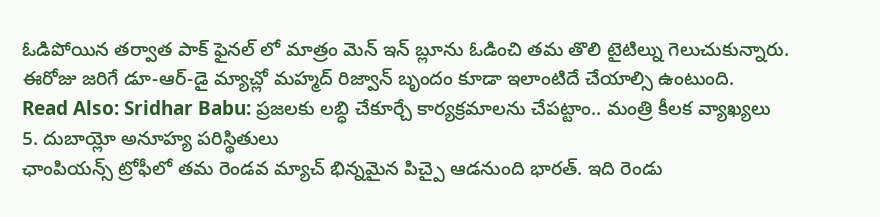ఓడిపోయిన తర్వాత పాక్ ఫైనల్ లో మాత్రం మెన్ ఇన్ బ్లూను ఓడించి తమ తొలి టైటిల్ను గెలుచుకున్నారు. ఈరోజు జరిగే డూ-ఆర్-డై మ్యాచ్లో మహ్మద్ రిజ్వాన్ బృందం కూడా ఇలాంటిదే చేయాల్సి ఉంటుంది.
Read Also: Sridhar Babu: ప్రజలకు లబ్ధి చేకూర్చే కార్యక్రమాలను చేపట్టాం.. మంత్రి కీలక వ్యాఖ్యలు
5. దుబాయ్లో అనూహ్య పరిస్థితులు
ఛాంపియన్స్ ట్రోఫీలో తమ రెండవ మ్యాచ్ భిన్నమైన పిచ్పై ఆడనుంది భారత్. ఇది రెండు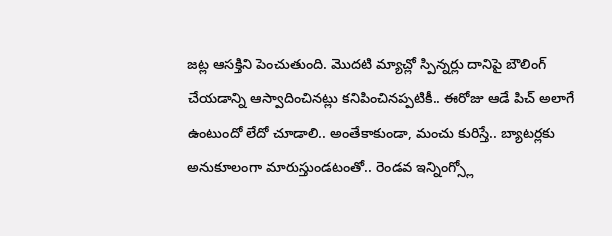జట్ల ఆసక్తిని పెంచుతుంది. మొదటి మ్యాచ్లో స్పిన్నర్లు దానిపై బౌలింగ్ చేయడాన్ని ఆస్వాదించినట్లు కనిపించినప్పటికీ.. ఈరోజు ఆడే పిచ్ అలాగే ఉంటుందో లేదో చూడాలి.. అంతేకాకుండా, మంచు కురిస్తే.. బ్యాటర్లకు అనుకూలంగా మారుస్తుండటంతో.. రెండవ ఇన్నింగ్స్లో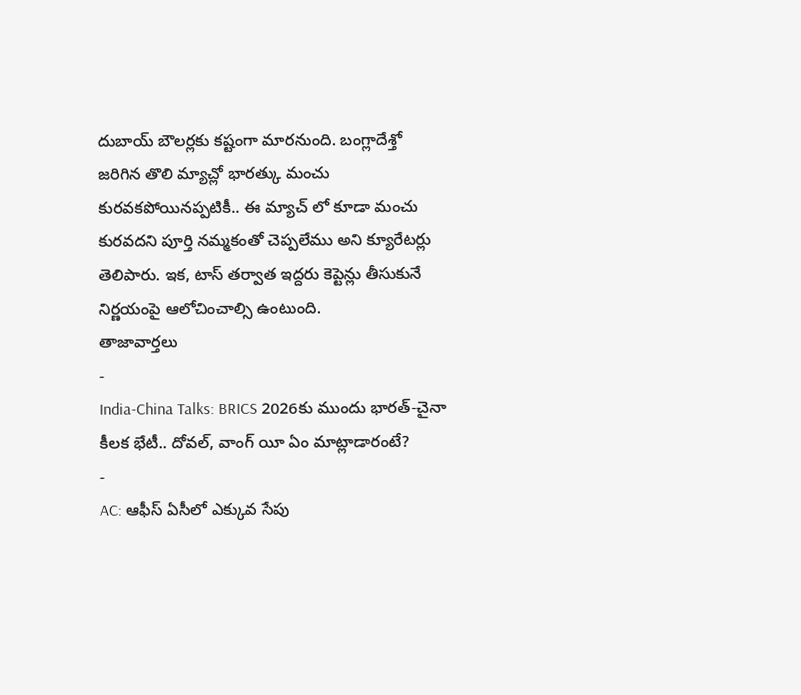దుబాయ్ బౌలర్లకు కష్టంగా మారనుంది. బంగ్లాదేశ్తో జరిగిన తొలి మ్యాచ్లో భారత్కు మంచు కురవకపోయినప్పటికీ.. ఈ మ్యాచ్ లో కూడా మంచు కురవదని పూర్తి నమ్మకంతో చెప్పలేము అని క్యూరేటర్లు తెలిపారు. ఇక, టాస్ తర్వాత ఇద్దరు కెప్టెన్లు తీసుకునే నిర్ణయంపై ఆలోచించాల్సి ఉంటుంది.
తాజావార్తలు
-
India-China Talks: BRICS 2026కు ముందు భారత్-చైనా కీలక భేటీ.. దోవల్, వాంగ్ యీ ఏం మాట్లాడారంటే?
-
AC: ఆఫీస్ ఏసీలో ఎక్కువ సేపు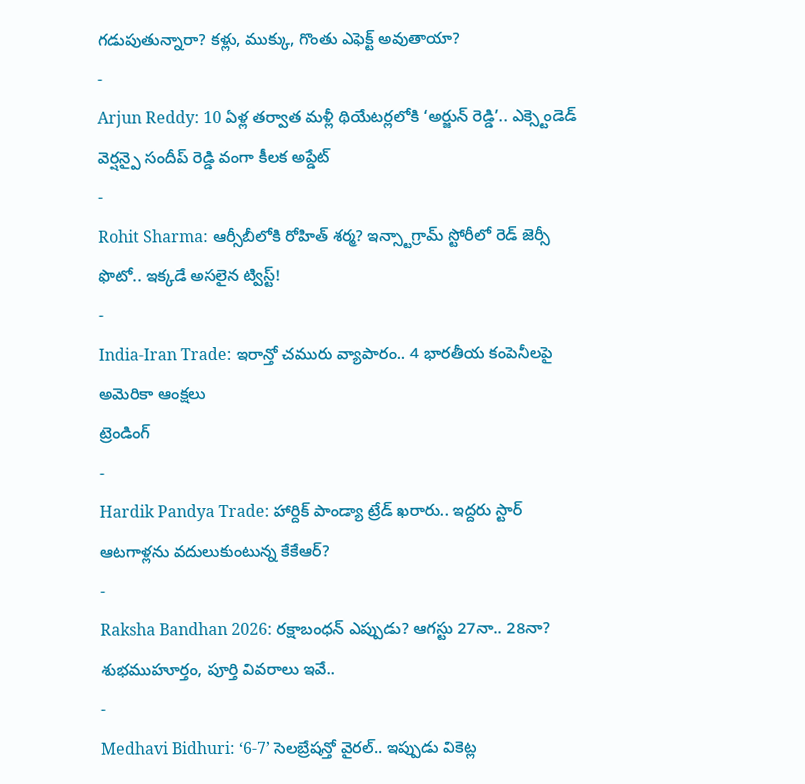గడుపుతున్నారా? కళ్లు, ముక్కు, గొంతు ఎఫెక్ట్ అవుతాయా?
-
Arjun Reddy: 10 ఏళ్ల తర్వాత మళ్లీ థియేటర్లలోకి ‘అర్జున్ రెడ్డి’.. ఎక్స్టెండెడ్ వెర్షన్పై సందీప్ రెడ్డి వంగా కీలక అప్డేట్
-
Rohit Sharma: ఆర్సీబీలోకి రోహిత్ శర్మ? ఇన్స్టాగ్రామ్ స్టోరీలో రెడ్ జెర్సీ ఫొటో.. ఇక్కడే అసలైన ట్విస్ట్!
-
India-Iran Trade: ఇరాన్తో చమురు వ్యాపారం.. 4 భారతీయ కంపెనీలపై అమెరికా ఆంక్షలు
ట్రెండింగ్
-
Hardik Pandya Trade: హార్దిక్ పాండ్యా ట్రేడ్ ఖరారు.. ఇద్దరు స్టార్ ఆటగాళ్లను వదులుకుంటున్న కేకేఆర్?
-
Raksha Bandhan 2026: రక్షాబంధన్ ఎప్పుడు? ఆగస్టు 27నా.. 28నా? శుభముహూర్తం, పూర్తి వివరాలు ఇవే..
-
Medhavi Bidhuri: ‘6-7’ సెలబ్రేషన్తో వైరల్.. ఇప్పుడు వికెట్ల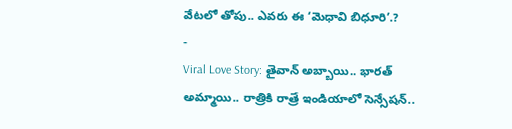వేటలో తోపు.. ఎవరు ఈ ‘మెధావి బిధూరి’.?
-
Viral Love Story: తైవాన్ అబ్బాయి.. భారత్ అమ్మాయి.. రాత్రికి రాత్రే ఇండియాలో సెన్సేషన్..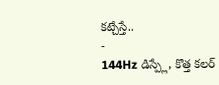కట్చేస్తే..
-
144Hz డిస్ప్లే, కొత్త కలర్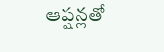ఆప్షన్లతో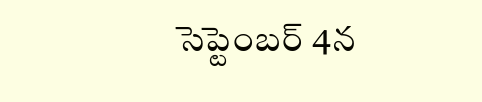సెప్టెంబర్ 4న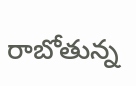రాబోతున్న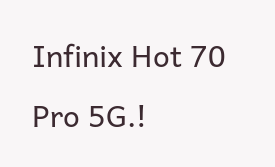Infinix Hot 70 Pro 5G.!